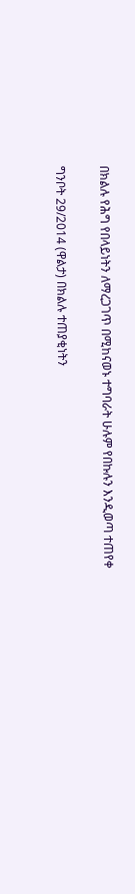በክልሉ የሕግ የበላይነትን ለማረጋገጥ በሚከናወኑ ተግባራት ሁሉም የበኩሉን እንዲወጣ ተጠየቀ

ግንቦት 29/2014 (ዋልታ) በክልሉ ተጠያቂነትን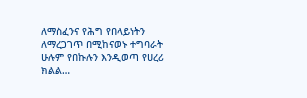ለማስፈንና የሕግ የበላይነትን ለማረጋገጥ በሚከናወኑ ተግባራት ሁሉም የበኩሉን እንዲወጣ የሀረሪ ክልል…